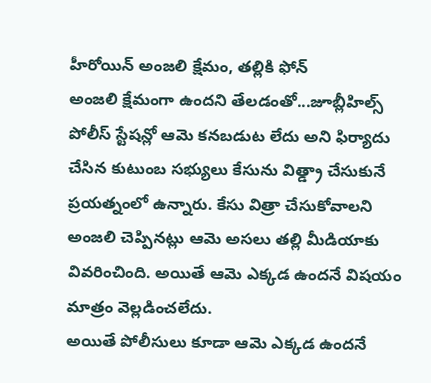హీరోయిన్ అంజలి క్షేమం, తల్లికి ఫోన్
అంజలి క్షేమంగా ఉందని తేలడంతో...జూబ్లీహిల్స్ పోలీస్ స్టేషన్లో ఆమె కనబడుట లేదు అని ఫిర్యాదు చేసిన కుటుంబ సభ్యులు కేసును విత్డ్రా చేసుకునే ప్రయత్నంలో ఉన్నారు. కేసు విత్రా చేసుకోవాలని అంజలి చెప్పినట్లు ఆమె అసలు తల్లి మీడియాకు వివరించింది. అయితే ఆమె ఎక్కడ ఉందనే విషయం మాత్రం వెల్లడించలేదు.
అయితే పోలీసులు కూడా ఆమె ఎక్కడ ఉందనే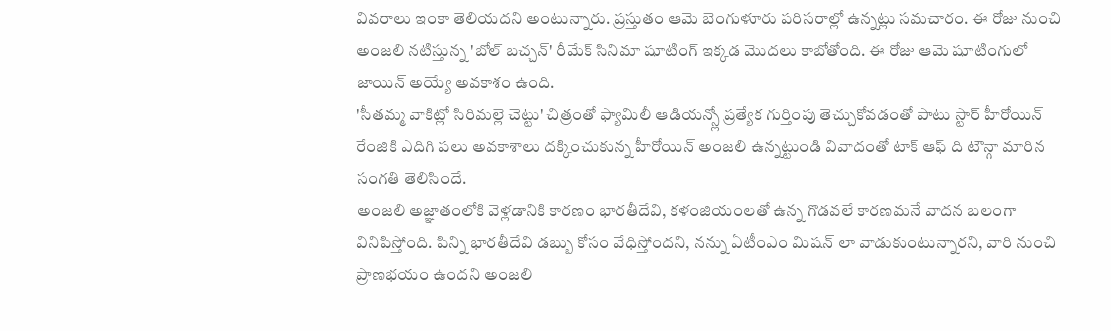వివరాలు ఇంకా తెలియదని అంటున్నారు. ప్రస్తుతం ఆమె బెంగుళూరు పరిసరాల్లో ఉన్నట్లు సమచారం. ఈ రోజు నుంచి అంజలి నటిస్తున్న 'బోల్ బచ్చన్' రీమేక్ సినిమా షూటింగ్ ఇక్కడ మొదలు కాబోతోంది. ఈ రోజు ఆమె షూటింగులో జాయిన్ అయ్యే అవకాశం ఉంది.
'సీతమ్మ వాకిట్లో సిరిమల్లె చెట్టు' చిత్రంతో ఫ్యామిలీ ఆడియన్స్లో ప్రత్యేక గుర్తింపు తెచ్చుకోవడంతో పాటు స్టార్ హీరోయిన్ రేంజికి ఎదిగి పలు అవకాశాలు దక్కించుకున్న హీరోయిన్ అంజలి ఉన్నట్టుండి వివాదంతో టాక్ ఆఫ్ ది టౌన్గా మారిన సంగతి తెలిసిందే.
అంజలి అజ్ఞాతంలోకి వెళ్లడానికి కారణం భారతీదేవి, కళంజియంలతో ఉన్న గొడవలే కారణమనే వాదన బలంగా వినిపిస్తోంది. పిన్ని భారతీదేవి డబ్బు కోసం వేధిస్తోందని, నన్ను ఏటీంఎం మిషన్ లా వాడుకుంటున్నారని, వారి నుంచి ప్రాణభయం ఉందని అంజలి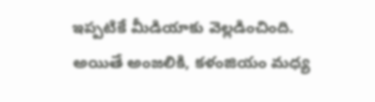ఇప్పటికే మీడియాకు వెల్లడించింది.
అయితే అంజలికి, కళంజియం మధ్య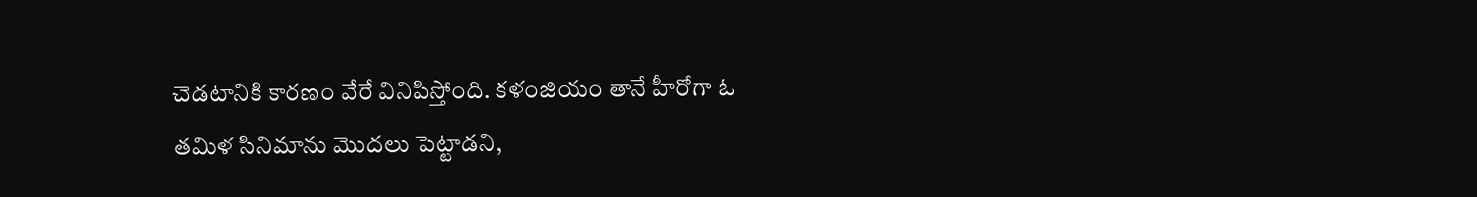చెడటానికి కారణం వేరే వినిపిస్తోంది. కళంజియం తానే హీరోగా ఓ తమిళ సినిమాను మొదలు పెట్టాడని,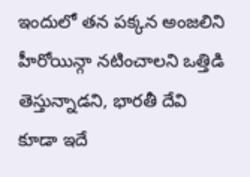ఇందులో తన పక్కన అంజలిని హీరోయిన్గా నటించాలని ఒత్తిడి తెస్తున్నాడని, భారతీ దేవి కూడా ఇదే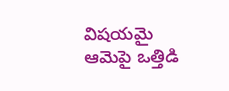విషయమై ఆమెపై ఒత్తిడి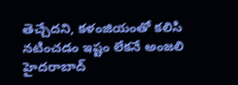తెచ్చేదని, కళంజియంతో కలిసి నటించడం ఇష్టం లేకనే అంజలి హైదరాబాద్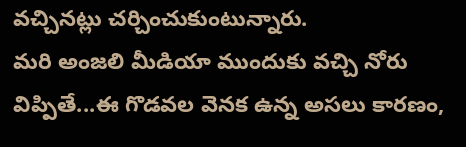వచ్చినట్లు చర్చించుకుంటున్నారు.
మరి అంజలి మీడియా ముందుకు వచ్చి నోరు విప్పితే...ఈ గొడవల వెనక ఉన్న అసలు కారణం,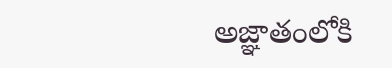అజ్ఞాతంలోకి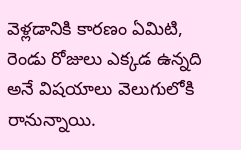వెళ్లడానికి కారణం ఏమిటి, రెండు రోజులు ఎక్కడ ఉన్నది అనే విషయాలు వెలుగులోకి రానున్నాయి.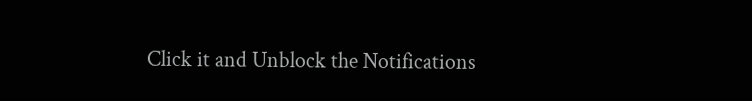Click it and Unblock the Notifications